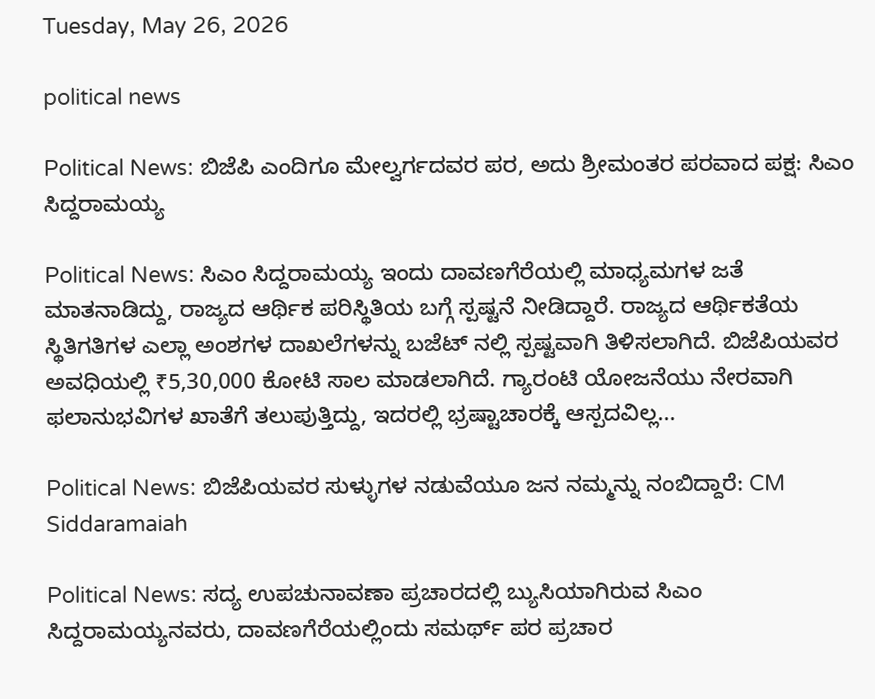Tuesday, May 26, 2026

political news

Political News: ಬಿಜೆಪಿ ಎಂದಿಗೂ ಮೇಲ್ವರ್ಗದವರ ಪರ, ಅದು ಶ್ರೀಮಂತರ ಪರವಾದ ಪಕ್ಷ: ಸಿಎಂ ಸಿದ್ದರಾಮಯ್ಯ

Political News: ಸಿಎಂ ಸಿದ್ದರಾಮಯ್ಯ ಇಂದು ದಾವಣಗೆರೆಯಲ್ಲಿ ಮಾಧ್ಯಮಗಳ ಜತೆ ಮಾತನಾಡಿದ್ದು, ರಾಜ್ಯದ ಆರ್ಥಿಕ ಪರಿಸ್ಥಿತಿಯ ಬಗ್ಗೆ ಸ್ಪಷ್ಟನೆ ನೀಡಿದ್ದಾರೆ. ರಾಜ್ಯದ ಆರ್ಥಿಕತೆಯ ಸ್ಥಿತಿಗತಿಗಳ ಎಲ್ಲಾ ಅಂಶಗಳ ದಾಖಲೆಗಳನ್ನು ಬಜೆಟ್ ನಲ್ಲಿ ಸ್ಪಷ್ಟವಾಗಿ ತಿಳಿಸಲಾಗಿದೆ. ಬಿಜೆಪಿಯವರ ಅವಧಿಯಲ್ಲಿ ₹5,30,000 ಕೋಟಿ ಸಾಲ ಮಾಡಲಾಗಿದೆ. ಗ್ಯಾರಂಟಿ ಯೋಜನೆಯು ನೇರವಾಗಿ ಫಲಾನುಭವಿಗಳ ಖಾತೆಗೆ ತಲುಪುತ್ತಿದ್ದು, ಇದರಲ್ಲಿ ಭ್ರಷ್ಟಾಚಾರಕ್ಕೆ ಆಸ್ಪದವಿಲ್ಲ...

Political News: ಬಿಜೆಪಿಯವರ ಸುಳ್ಳುಗಳ ನಡುವೆಯೂ ಜನ ನಮ್ಮನ್ನು ನಂಬಿದ್ದಾರೆ: CM Siddaramaiah

Political News: ಸದ್ಯ ಉಪಚುನಾವಣಾ ಪ್ರಚಾರದಲ್ಲಿ ಬ್ಯುಸಿಯಾಗಿರುವ ಸಿಎಂ ಸಿದ್ದರಾಮಯ್ಯನವರು, ದಾವಣಗೆರೆಯಲ್ಲಿಂದು ಸಮರ್ಥ್ ಪರ ಪ್ರಚಾರ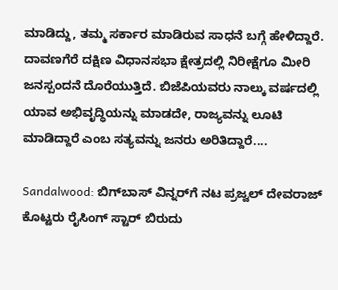ಮಾಡಿದ್ದು, ತಮ್ಮ ಸರ್ಕಾರ ಮಾಡಿರುವ ಸಾಧನೆ ಬಗ್ಗೆ ಹೇಳಿದ್ದಾರೆ. ದಾವಣಗೆರೆ ದಕ್ಷಿಣ ವಿಧಾನಸಭಾ ಕ್ಷೇತ್ರದಲ್ಲಿ ನಿರೀಕ್ಷೆಗೂ ಮೀರಿ ಜನಸ್ಪಂದನೆ ದೊರೆಯುತ್ತಿದೆ. ಬಿಜೆಪಿಯವರು ನಾಲ್ಕು ವರ್ಷದಲ್ಲಿ ಯಾವ ಅಭಿವೃದ್ಧಿಯನ್ನು ಮಾಡದೇ, ರಾಜ್ಯವನ್ನು ಲೂಟಿ ಮಾಡಿದ್ದಾರೆ ಎಂಬ ಸತ್ಯವನ್ನು ಜನರು ಅರಿತಿದ್ದಾರೆ....

Sandalwood: ಬಿಗ್‌ಬಾಸ್ ವಿನ್ನರ್‌ಗೆ ನಟ ಪ್ರಜ್ವಲ್ ದೇವರಾಜ್ ಕೊಟ್ಟರು ರೈಸಿಂಗ್ ಸ್ಟಾರ್ ಬಿರುದು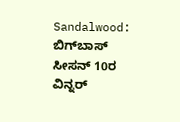Sandalwood: ಬಿಗ್‌ಬಾಸ್ ಸೀಸನ್ 10ರ ವಿನ್ನರ್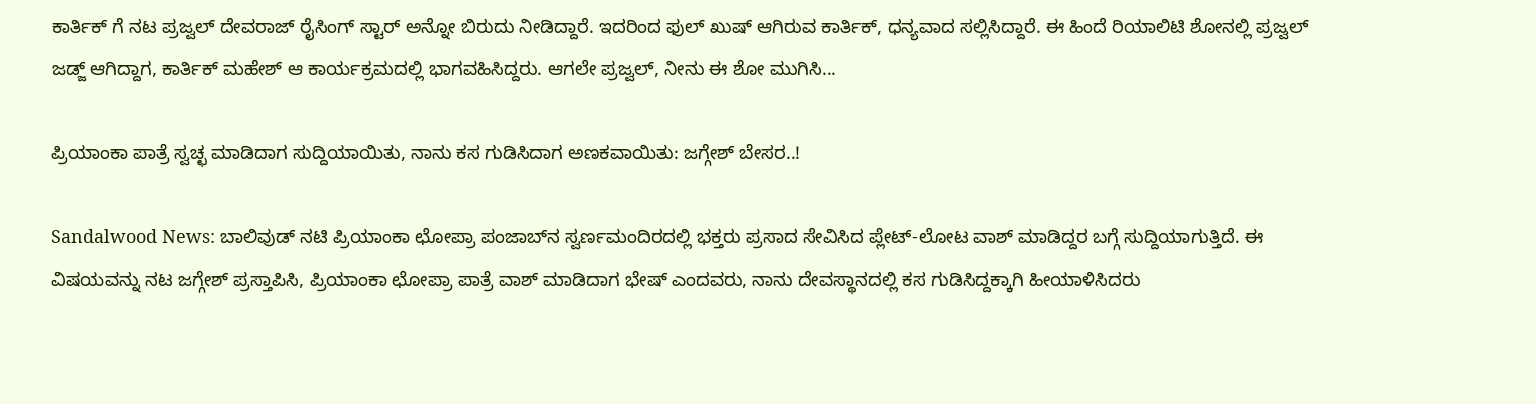ಕಾರ್ತಿಕ್ ಗೆ ನಟ ಪ್ರಜ್ವಲ್ ದೇವರಾಜ್ ರೈಸಿಂಗ್ ಸ್ಟಾರ್ ಅನ್ನೋ ಬಿರುದು ನೀಡಿದ್ದಾರೆ. ಇದರಿಂದ ಫುಲ್ ಖುಷ್ ಆಗಿರುವ ಕಾರ್ತಿಕ್, ಧನ್ಯವಾದ ಸಲ್ಲಿಸಿದ್ದಾರೆ. ಈ ಹಿಂದೆ ರಿಯಾಲಿಟಿ ಶೋನಲ್ಲಿ ಪ್ರಜ್ವಲ್ ಜಡ್ಜ್ ಆಗಿದ್ದಾಗ, ಕಾರ್ತಿಕ್ ಮಹೇಶ್ ಆ ಕಾರ್ಯಕ್ರಮದಲ್ಲಿ ಭಾಗವಹಿಸಿದ್ದರು. ಆಗಲೇ ಪ್ರಜ್ವಲ್, ನೀನು ಈ ಶೋ ಮುಗಿಸಿ...

ಪ್ರಿಯಾಂಕಾ ಪಾತ್ರೆ ಸ್ವಚ್ಛ ಮಾಡಿದಾಗ ಸುದ್ದಿಯಾಯಿತು, ನಾನು ಕಸ ಗುಡಿಸಿದಾಗ ಅಣಕವಾಯಿತು: ಜಗ್ಗೇಶ್ ಬೇಸರ..!

Sandalwood News: ಬಾಲಿವುಡ್ ನಟಿ ಪ್ರಿಯಾಂಕಾ ಛೋಪ್ರಾ ಪಂಜಾಬ್‌ನ ಸ್ವರ್ಣಮಂದಿರದಲ್ಲಿ ಭಕ್ತರು ಪ್ರಸಾದ ಸೇವಿಸಿದ ಪ್ಲೇಟ್-ಲೋಟ ವಾಶ್ ಮಾಡಿದ್ದರ ಬಗ್ಗೆ ಸುದ್ದಿಯಾಗುತ್ತಿದೆ. ಈ ವಿಷಯವನ್ನು ನಟ ಜಗ್ಗೇಶ್ ಪ್ರಸ್ತಾಪಿಸಿ, ಪ್ರಿಯಾಂಕಾ ಛೋಪ್ರಾ ಪಾತ್ರೆ ವಾಶ್ ಮಾಡಿದಾಗ ಭೇಷ್ ಎಂದವರು, ನಾನು ದೇವಸ್ಥಾನದಲ್ಲಿ ಕಸ ಗುಡಿಸಿದ್ದಕ್ಕಾಗಿ ಹೀಯಾಳಿಸಿದರು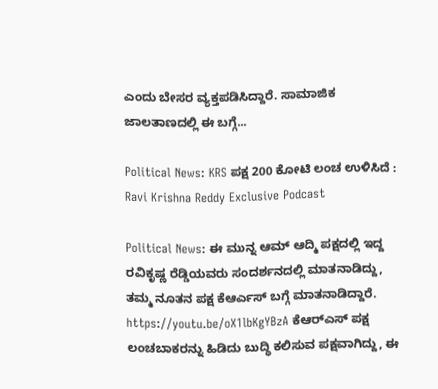ಎಂದು ಬೇಸರ ವ್ಯಕ್ತಪಡಿಸಿದ್ದಾರೆ. ಸಾಮಾಜಿಕ ಜಾಲತಾಣದಲ್ಲಿ ಈ ಬಗ್ಗೆ...

Political News: KRS ಪಕ್ಷ 200 ಕೋಟಿ ಲಂಚ ಉಳಿಸಿದೆ : Ravi Krishna Reddy Exclusive Podcast

Political News: ಈ ಮುನ್ನ ಆಮ್ ಆದ್ಮಿ ಪಕ್ಷದಲ್ಲಿ ಇದ್ದ ರವಿಕೃಷ್ಣ ರೆಡ್ಡಿಯವರು ಸಂದರ್ಶನದಲ್ಲಿ ಮಾತನಾಡಿದ್ದು, ತಮ್ಮ ನೂತನ ಪಕ್ಷ ಕೆಆರ್ಎಸ್ ಬಗ್ಗೆ ಮಾತನಾಡಿದ್ದಾರೆ. https://youtu.be/oX1lbKgYBzA ಕೆಆರ್‌ಎಸ್ ಪಕ್ಷ ಲಂಚಬಾಕರನ್ನು ಹಿಡಿದು ಬುದ್ಧಿ ಕಲಿಸುವ ಪಕ್ಷವಾಗಿದ್ದು, ಈ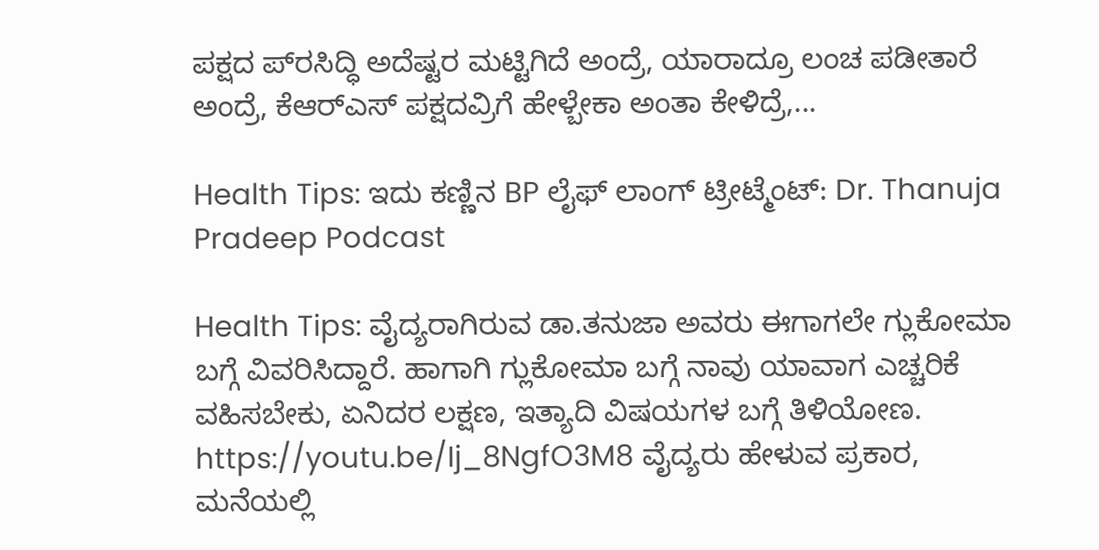ಪಕ್ಷದ ಪ್‌ರಸಿದ್ಧಿ ಅದೆಷ್ಟರ ಮಟ್ಟಿಗಿದೆ ಅಂದ್ರೆ, ಯಾರಾದ್ರೂ ಲಂಚ ಪಡೀತಾರೆ ಅಂದ್ರೆ, ಕೆಆರ್‌ಎಸ್ ಪಕ್ಷದವ್ರಿಗೆ ಹೇಳ್ಬೇಕಾ ಅಂತಾ ಕೇಳಿದ್ರೆ,...

Health Tips: ಇದು ಕಣ್ಣಿನ BP ಲೈಫ್ ಲಾಂಗ್ ಟ್ರೀಟ್ಮೆಂಟ್: Dr. Thanuja Pradeep Podcast

Health Tips: ವೈದ್ಯರಾಗಿರುವ ಡಾ.ತನುಜಾ ಅವರು ಈಗಾಗಲೇ ಗ್ಲುಕೋಮಾ ಬಗ್ಗೆ ವಿವರಿಸಿದ್ದಾರೆ. ಹಾಗಾಗಿ ಗ್ಲುಕೋಮಾ ಬಗ್ಗೆ ನಾವು ಯಾವಾಗ ಎಚ್ಚರಿಕೆ ವಹಿಸಬೇಕು, ಏನಿದರ ಲಕ್ಷಣ, ಇತ್ಯಾದಿ ವಿಷಯಗಳ ಬಗ್ಗೆ ತಿಳಿಯೋಣ. https://youtu.be/Ij_8NgfO3M8 ವೈದ್ಯರು ಹೇಳುವ ಪ್ರಕಾರ, ಮನೆಯಲ್ಲಿ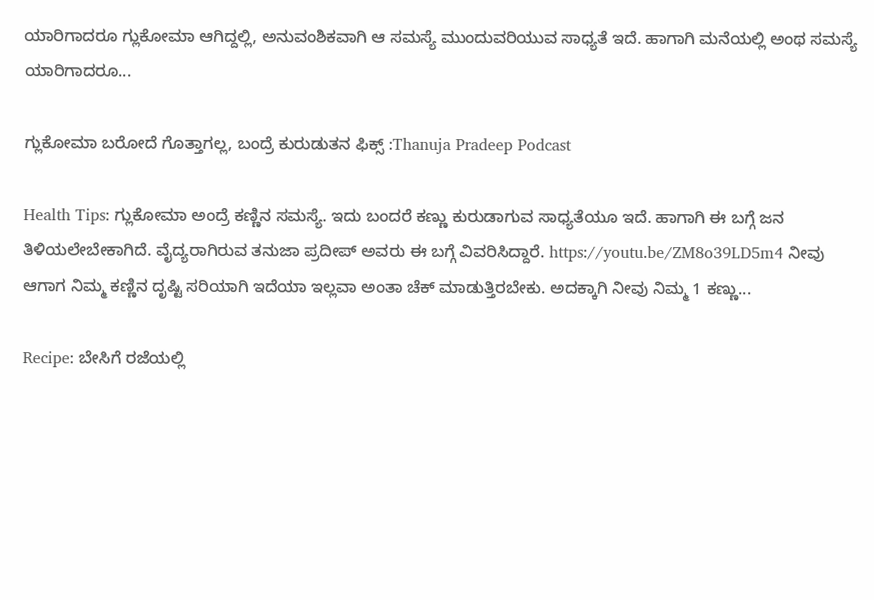ಯಾರಿಗಾದರೂ ಗ್ಲುಕೋಮಾ ಆಗಿದ್ದಲ್ಲಿ, ಅನುವಂಶಿಕವಾಗಿ ಆ ಸಮಸ್ಯೆ ಮುಂದುವರಿಯುವ ಸಾಧ್ಯತೆ ಇದೆ. ಹಾಗಾಗಿ ಮನೆಯಲ್ಲಿ ಅಂಥ ಸಮಸ್ಯೆ ಯಾರಿಗಾದರೂ...

ಗ್ಲುಕೋಮಾ ಬರೋದೆ ಗೊತ್ತಾಗಲ್ಲ, ಬಂದ್ರೆ ಕುರುಡುತನ ಫಿಕ್ಸ್ :Thanuja Pradeep Podcast

Health Tips: ಗ್ಲುಕೋಮಾ ಅಂದ್ರೆ ಕಣ್ಣಿನ ಸಮಸ್ಯೆ. ಇದು ಬಂದರೆ ಕಣ್ಣು ಕುರುಡಾಗುವ ಸಾಧ್ಯತೆಯೂ ಇದೆ. ಹಾಗಾಗಿ ಈ ಬಗ್ಗೆ ಜನ ತಿಳಿಯಲೇಬೇಕಾಗಿದೆ. ವೈದ್ಯರಾಗಿರುವ ತನುಜಾ ಪ್ರದೀಪ್ ಅವರು ಈ ಬಗ್ಗೆ ವಿವರಿಸಿದ್ದಾರೆ. https://youtu.be/ZM8o39LD5m4 ನೀವು ಆಗಾಗ ನಿಮ್ಮ ಕಣ್ಣಿನ ದೃಷ್ಟಿ ಸರಿಯಾಗಿ ಇದೆಯಾ ಇಲ್ಲವಾ ಅಂತಾ ಚೆಕ್ ಮಾಡುತ್ತಿರಬೇಕು. ಅದಕ್ಕಾಗಿ ನೀವು ನಿಮ್ಮ 1 ಕಣ್ಣು...

Recipe: ಬೇಸಿಗೆ ರಜೆಯಲ್ಲಿ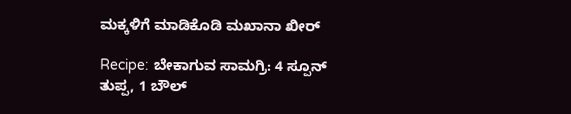ಮಕ್ಕಳಿಗೆ ಮಾಡಿಕೊಡಿ ಮಖಾನಾ ಖೀರ್

Recipe: ಬೇಕಾಗುವ ಸಾಮಗ್ರಿ: 4 ಸ್ಪೂನ್ ತುಪ್ಪ, 1 ಬೌಲ್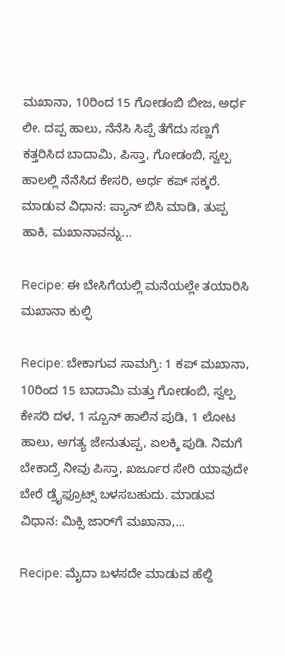ಮಖಾನಾ, 10ರಿಂದ 15 ಗೋಡಂಬಿ ಬೀಜ, ಅರ್ಧ ಲೀ. ದಪ್ಪ ಹಾಲು, ನೆನೆಸಿ ಸಿಪ್ಪೆ ತೆಗೆದು ಸಣ್ಣಗೆ ಕತ್ತರಿಸಿದ ಬಾದಾಮಿ, ಪಿಸ್ತಾ, ಗೋಡಂಬಿ, ಸ್ವಲ್ಪ ಹಾಲಲ್ಲಿ ನೆನೆಸಿದ ಕೇಸರಿ, ಅರ್ಧ ಕಪ್ ಸಕ್ಕರೆ. ಮಾಡುವ ವಿಧಾನ: ಪ್ಯಾನ್ ಬಿಸಿ ಮಾಡಿ, ತುಪ್ಪ ಹಾಕಿ, ಮಖಾನಾವನ್ನು...

Recipe: ಈ ಬೇಸಿಗೆಯಲ್ಲಿ ಮನೆಯಲ್ಲೇ ತಯಾರಿಸಿ ಮಖಾನಾ ಕುಲ್ಫಿ

Recipe: ಬೇಕಾಗುವ ಸಾಮಗ್ರಿ: 1 ಕಪ್ ಮಖಾನಾ, 10ರಿಂದ 15 ಬಾದಾಮಿ ಮತ್ತು ಗೋಡಂಬಿ, ಸ್ವಲ್ಪ ಕೇಸರಿ ದಳ, 1 ಸ್ಪೂನ್ ಹಾಲಿನ ಪುಡಿ, 1 ಲೋಟ ಹಾಲು, ಅಗತ್ಯ ಜೇನುತುಪ್ಪ, ಏಲಕ್ಕಿ ಪುಡಿ. ನಿಮಗೆ ಬೇಕಾದ್ರೆ ನೀವು ಪಿಸ್ತಾ, ಖರ್ಜೂರ ಸೇರಿ ಯಾವುದೇ ಬೇರೆ ಡ್ರೈಫ್ರೂಟ್ಸ್ ಬಳಸಬಹುದು. ಮಾಡುವ ವಿಧಾನ: ಮಿಕ್ಸಿ ಜಾರ್‌ಗೆ ಮಖಾನಾ,...

Recipe: ಮೈದಾ ಬಳಸದೇ ಮಾಡುವ ಹೆಲ್ದಿ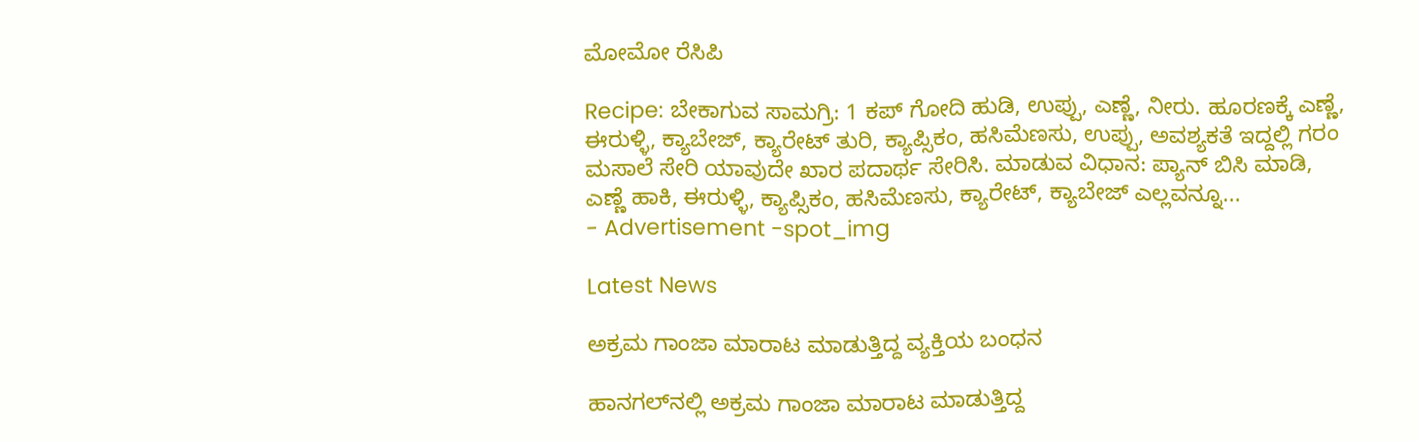ಮೋಮೋ ರೆಸಿಪಿ

Recipe: ಬೇಕಾಗುವ ಸಾಮಗ್ರಿ: 1 ಕಪ್ ಗೋದಿ ಹುಡಿ, ಉಪ್ಪು, ಎಣ್ಣೆ, ನೀರು. ಹೂರಣಕ್ಕೆ ಎಣ್ಣೆ, ಈರುಳ್ಳಿ, ಕ್ಯಾಬೇಜ್, ಕ್ಯಾರೇಟ್ ತುರಿ, ಕ್ಯಾಪ್ಸಿಕಂ, ಹಸಿಮೆಣಸು, ಉಪ್ಪು, ಅವಶ್ಯಕತೆ ಇದ್ದಲ್ಲಿ ಗರಂ ಮಸಾಲೆ ಸೇರಿ ಯಾವುದೇ ಖಾರ ಪದಾರ್ಥ ಸೇರಿಸಿ. ಮಾಡುವ ವಿಧಾನ: ಪ್ಯಾನ್ ಬಿಸಿ ಮಾಡಿ, ಎಣ್ಣೆ ಹಾಕಿ, ಈರುಳ್ಳಿ, ಕ್ಯಾಪ್ಸಿಕಂ, ಹಸಿಮೆಣಸು, ಕ್ಯಾರೇಟ್, ಕ್ಯಾಬೇಜ್ ಎಲ್ಲವನ್ನೂ...
- Advertisement -spot_img

Latest News

ಅಕ್ರಮ ಗಾಂಜಾ ಮಾರಾಟ ಮಾಡುತ್ತಿದ್ದ ವ್ಯಕ್ತಿಯ ಬಂಧನ

ಹಾನಗಲ್‌ನಲ್ಲಿ ಅಕ್ರಮ ಗಾಂಜಾ ಮಾರಾಟ ಮಾಡುತ್ತಿದ್ದ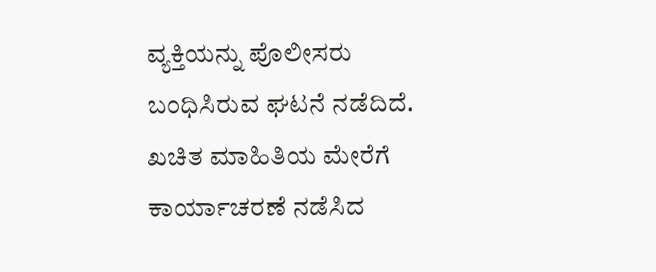ವ್ಯಕ್ತಿಯನ್ನು ಪೊಲೀಸರು ಬಂಧಿಸಿರುವ ಘಟನೆ ನಡೆದಿದೆ. ಖಚಿತ ಮಾಹಿತಿಯ ಮೇರೆಗೆ ಕಾರ್ಯಾಚರಣೆ ನಡೆಸಿದ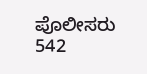ಪೊಲೀಸರು 542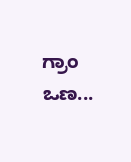ಗ್ರಾಂ ಒಣ...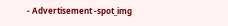- Advertisement -spot_img